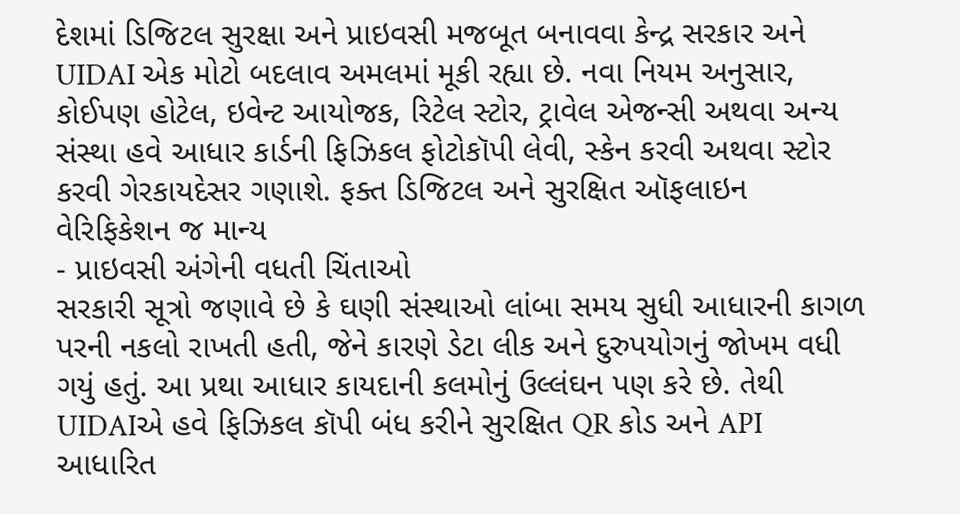દેશમાં ડિજિટલ સુરક્ષા અને પ્રાઇવસી મજબૂત બનાવવા કેન્દ્ર સરકાર અને UIDAI એક મોટો બદલાવ અમલમાં મૂકી રહ્યા છે. નવા નિયમ અનુસાર, કોઈપણ હોટેલ, ઇવેન્ટ આયોજક, રિટેલ સ્ટોર, ટ્રાવેલ એજન્સી અથવા અન્ય સંસ્થા હવે આધાર કાર્ડની ફિઝિકલ ફોટોકૉપી લેવી, સ્કેન કરવી અથવા સ્ટોર કરવી ગેરકાયદેસર ગણાશે. ફક્ત ડિજિટલ અને સુરક્ષિત ઑફલાઇન વેરિફિકેશન જ માન્ય
- પ્રાઇવસી અંગેની વધતી ચિંતાઓ
સરકારી સૂત્રો જણાવે છે કે ઘણી સંસ્થાઓ લાંબા સમય સુધી આધારની કાગળ પરની નકલો રાખતી હતી, જેને કારણે ડેટા લીક અને દુરુપયોગનું જોખમ વધી ગયું હતું. આ પ્રથા આધાર કાયદાની કલમોનું ઉલ્લંઘન પણ કરે છે. તેથી UIDAIએ હવે ફિઝિકલ કૉપી બંધ કરીને સુરક્ષિત QR કોડ અને API આધારિત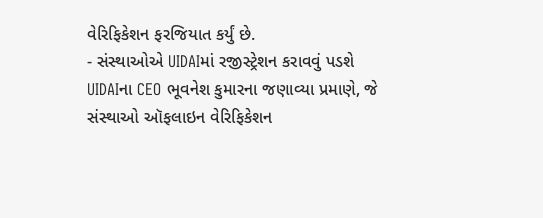વેરિફિકેશન ફરજિયાત કર્યું છે.
- સંસ્થાઓએ UIDAIમાં રજીસ્ટ્રેશન કરાવવું પડશે
UIDAIના CEO ભૂવનેશ કુમારના જણાવ્યા પ્રમાણે, જે સંસ્થાઓ ઑફલાઇન વેરિફિકેશન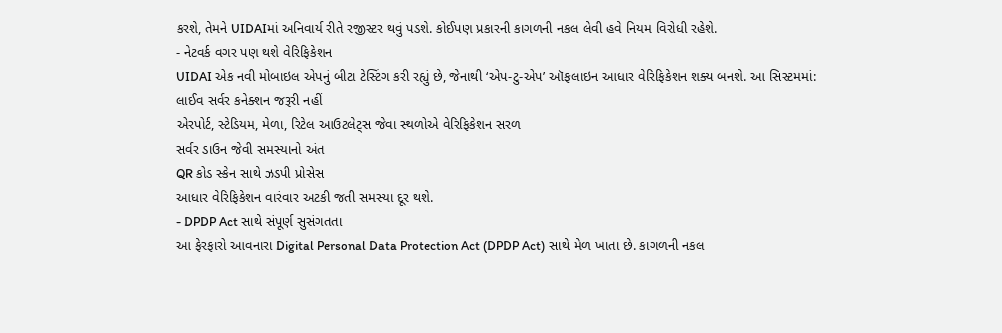કરશે, તેમને UIDAIમાં અનિવાર્ય રીતે રજીસ્ટર થવું પડશે. કોઈપણ પ્રકારની કાગળની નકલ લેવી હવે નિયમ વિરોધી રહેશે.
- નેટવર્ક વગર પણ થશે વેરિફિકેશન
UIDAI એક નવી મોબાઇલ એપનું બીટા ટેસ્ટિંગ કરી રહ્યું છે, જેનાથી ‘એપ-ટુ-એપ’ ઑફલાઇન આધાર વેરિફિકેશન શક્ય બનશે. આ સિસ્ટમમાં:
લાઈવ સર્વર કનેક્શન જરૂરી નહીં
એરપોર્ટ, સ્ટેડિયમ, મેળા, રિટેલ આઉટલેટ્સ જેવા સ્થળોએ વેરિફિકેશન સરળ
સર્વર ડાઉન જેવી સમસ્યાનો અંત
QR કોડ સ્કેન સાથે ઝડપી પ્રોસેસ
આધાર વેરિફિકેશન વારંવાર અટકી જતી સમસ્યા દૂર થશે.
- DPDP Act સાથે સંપૂર્ણ સુસંગતતા
આ ફેરફારો આવનારા Digital Personal Data Protection Act (DPDP Act) સાથે મેળ ખાતા છે. કાગળની નકલ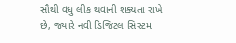સૌથી વધુ લીક થવાની શક્યતા રાખે છે, જ્યારે નવી ડિજિટલ સિસ્ટમ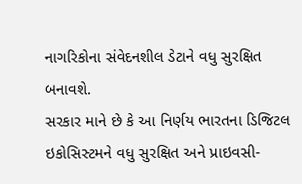નાગરિકોના સંવેદનશીલ ડેટાને વધુ સુરક્ષિત બનાવશે.
સરકાર માને છે કે આ નિર્ણય ભારતના ડિજિટલ ઇકોસિસ્ટમને વધુ સુરક્ષિત અને પ્રાઇવસી-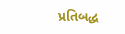પ્રતિબદ્ધ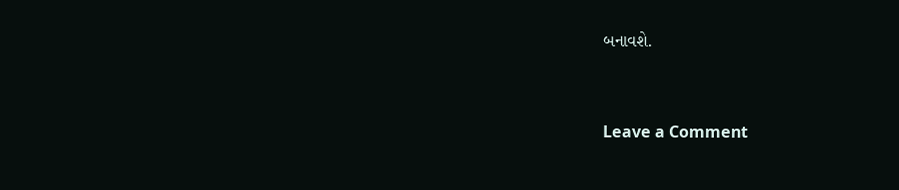બનાવશે.


Leave a Comment